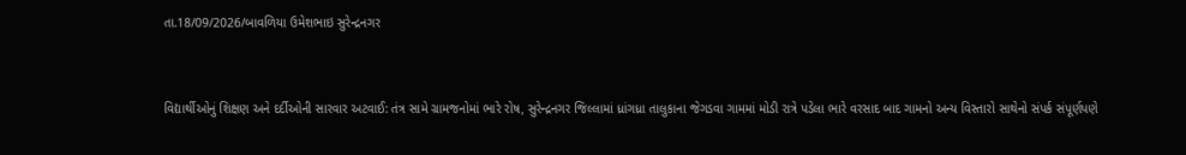તા.18/09/2026/બાવળિયા ઉમેશભાઇ સુરેન્દ્રનગર


વિદ્યાર્થીઓનું શિક્ષણ અને દર્દીઓની સારવાર અટવાઈ: તંત્ર સામે ગ્રામજનોમાં ભારે રોષ, સુરેન્દ્રનગર જિલ્લામાં ધ્રાંગધ્રા તાલુકાના જેગડવા ગામમાં મોડી રાત્રે પડેલા ભારે વરસાદ બાદ ગામનો અન્ય વિસ્તારો સાથેનો સંપર્ક સંપૂર્ણપણે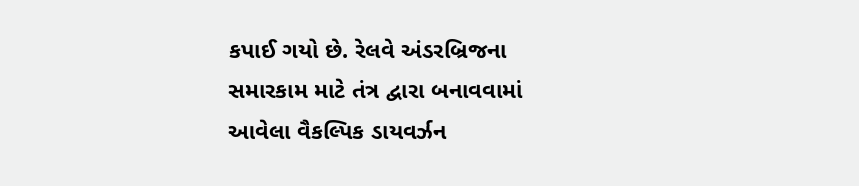કપાઈ ગયો છે. રેલવે અંડરબ્રિજના સમારકામ માટે તંત્ર દ્વારા બનાવવામાં આવેલા વૈકલ્પિક ડાયવર્ઝન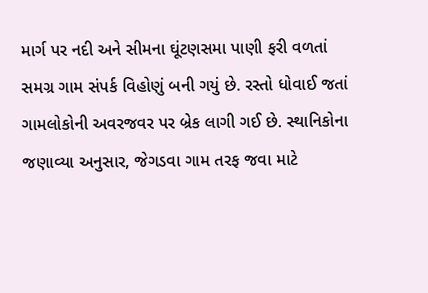માર્ગ પર નદી અને સીમના ઘૂંટણસમા પાણી ફરી વળતાં સમગ્ર ગામ સંપર્ક વિહોણું બની ગયું છે. રસ્તો ધોવાઈ જતાં ગામલોકોની અવરજવર પર બ્રેક લાગી ગઈ છે. સ્થાનિકોના જણાવ્યા અનુસાર, જેગડવા ગામ તરફ જવા માટે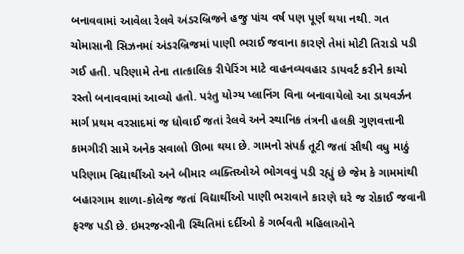બનાવવામાં આવેલા રેલવે અંડરબ્રિજને હજુ પાંચ વર્ષ પણ પૂર્ણ થયા નથી. ગત ચોમાસાની સિઝનમાં અંડરબ્રિજમાં પાણી ભરાઈ જવાના કારણે તેમાં મોટી તિરાડો પડી ગઈ હતી. પરિણામે તેના તાત્કાલિક રીપેરિંગ માટે વાહનવ્યવહાર ડાયવર્ટ કરીને કાચો રસ્તો બનાવવામાં આવ્યો હતો. પરંતુ યોગ્ય પ્લાનિંગ વિના બનાવાયેલો આ ડાયવર્ઝન માર્ગ પ્રથમ વરસાદમાં જ ધોવાઈ જતાં રેલવે અને સ્થાનિક તંત્રની હલકી ગુણવત્તાની કામગીરી સામે અનેક સવાલો ઊભા થયા છે. ગામનો સંપર્ક તૂટી જતાં સૌથી વધુ માઠું પરિણામ વિદ્યાર્થીઓ અને બીમાર વ્યક્તિઓએ ભોગવવું પડી રહ્યું છે જેમ કે ગામમાંથી બહારગામ શાળા-કોલેજ જતાં વિદ્યાર્થીઓ પાણી ભરાવાને કારણે ઘરે જ રોકાઈ જવાની ફરજ પડી છે. ઇમરજન્સીની સ્થિતિમાં દર્દીઓ કે ગર્ભવતી મહિલાઓને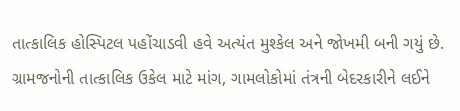તાત્કાલિક હોસ્પિટલ પહોંચાડવી હવે અત્યંત મુશ્કેલ અને જોખમી બની ગયું છે. ગ્રામજનોની તાત્કાલિક ઉકેલ માટે માંગ, ગામલોકોમાં તંત્રની બેદરકારીને લઈને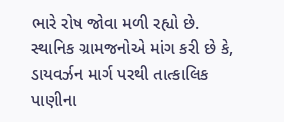ભારે રોષ જોવા મળી રહ્યો છે. સ્થાનિક ગ્રામજનોએ માંગ કરી છે કે, ડાયવર્ઝન માર્ગ પરથી તાત્કાલિક પાણીના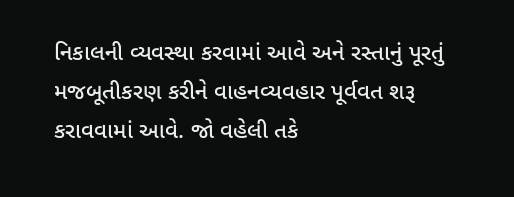નિકાલની વ્યવસ્થા કરવામાં આવે અને રસ્તાનું પૂરતું મજબૂતીકરણ કરીને વાહનવ્યવહાર પૂર્વવત શરૂ કરાવવામાં આવે. જો વહેલી તકે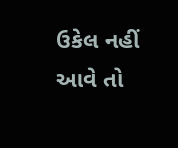ઉકેલ નહીં આવે તો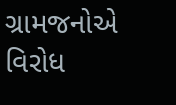ગ્રામજનોએ વિરોધ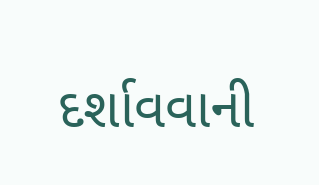દર્શાવવાની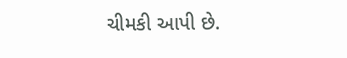ચીમકી આપી છે.